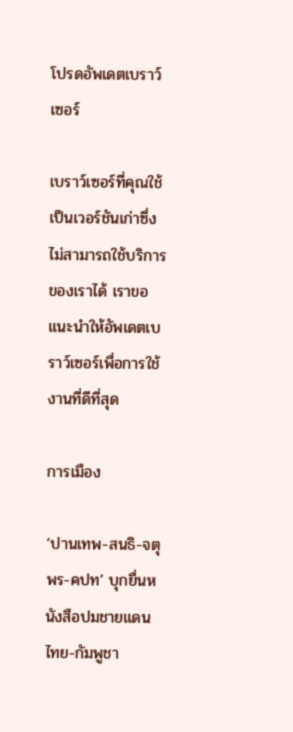โปรดอัพเดตเบราว์เซอร์

เบราว์เซอร์ที่คุณใช้เป็นเวอร์ชันเก่าซึ่งไม่สามารถใช้บริการของเราได้ เราขอแนะนำให้อัพเดตเบราว์เซอร์เพื่อการใช้งานที่ดีที่สุด

การเมือง

‘ปานเทพ-สนธิ-จตุพร-คปท’ บุกยื่นหนังสือปมชายแดนไทย-กัมพูชา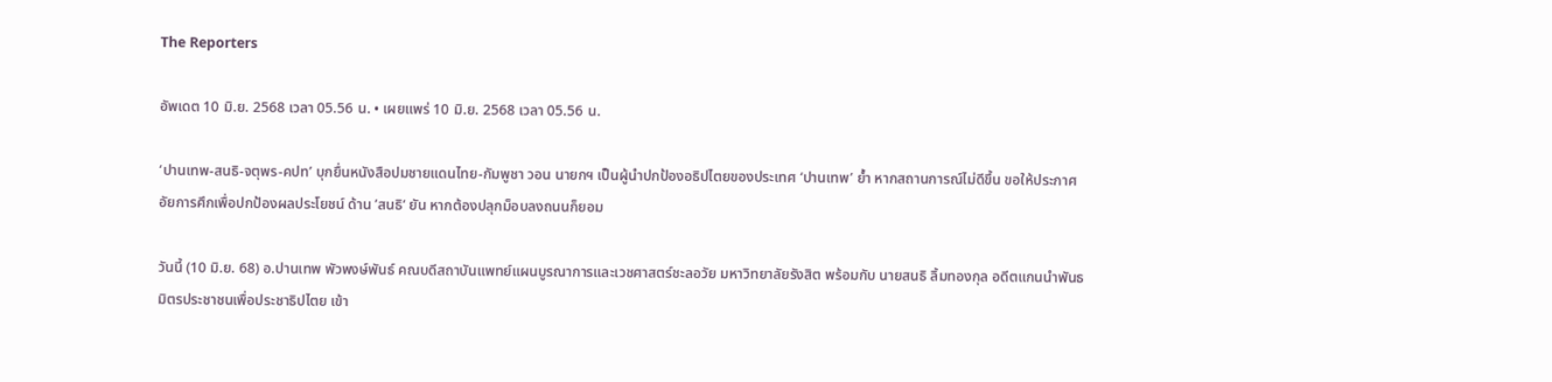The Reporters

อัพเดต 10 มิ.ย. 2568 เวลา 05.56 น. • เผยแพร่ 10 มิ.ย. 2568 เวลา 05.56 น.

‘ปานเทพ-สนธิ-จตุพร-คปท’ บุกยื่นหนังสือปมชายแดนไทย-กัมพูชา วอน นายกฯ เป็นผู้นำปกป้องอธิปไตยของประเทศ ‘ปานเทพ’ ย้ำ หากสถานการณ์ไม่ดีขึ้น ขอให้ประกาศอัยการศึกเพื่อปกป้องผลประโยชน์ ด้าน ’สนธิ‘ ยัน หากต้องปลุกม็อบลงถนนก็ยอม

วันนี้ (10 มิ.ย. 68) อ.ปานเทพ พัวพงษ์พันธ์ คณบดีสถาบันแพทย์แผนบูรณาการและเวชศาสตร์ชะลอวัย มหาวิทยาลัยรังสิต พร้อมกับ นายสนธิ ลิ้มทองกุล อดีตแกนนำพันธมิตรประชาชนเพื่อประชาธิปไตย เข้า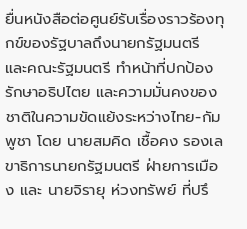ยื่นหนังสือต่อศูนย์รับเรื่องราวร้องทุกข์ของรัฐบาลถึงนายกรัฐมนตรี และคณะรัฐมนตรี ทำหน้าที่ปกป้องรักษาอธิปไตย และความมั่นคงของชาติในความขัดแย้งระหว่างไทย-กัมพูชา โดย นายสมคิด เชื้อคง รองเลขาธิการนายกรัฐมนตรี ฝ่ายการเมือง และ นายจิรายุ ห่วงทรัพย์ ที่ปรึ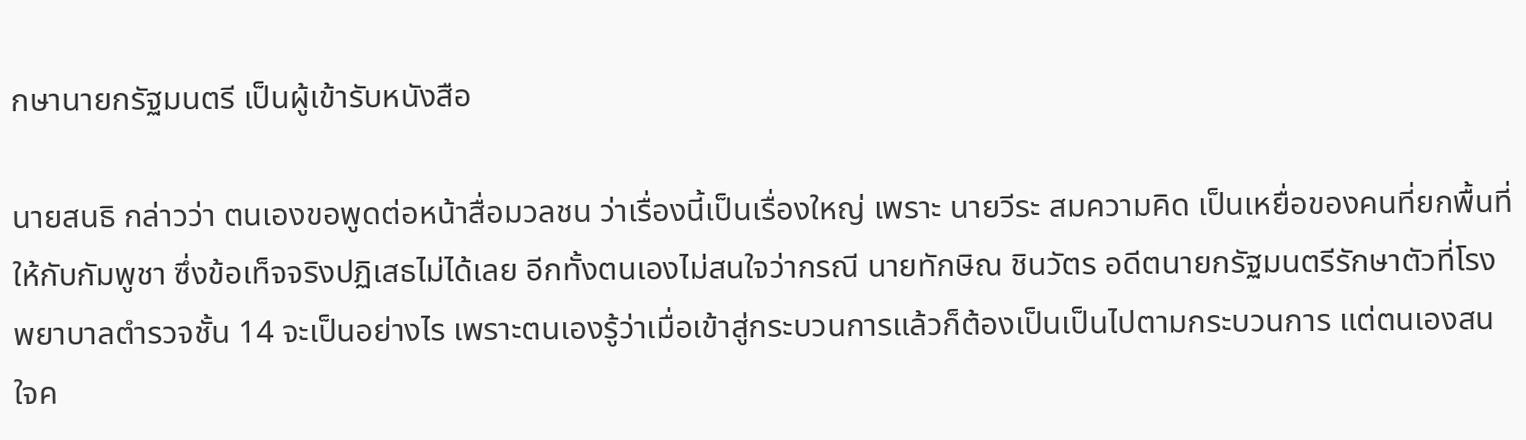กษานายกรัฐมนตรี เป็นผู้เข้ารับหนังสือ

นายสนธิ กล่าวว่า ตนเองขอพูดต่อหน้าสื่อมวลชน ว่าเรื่องนี้เป็นเรื่องใหญ่ เพราะ นายวีระ สมความคิด เป็นเหยื่อของคนที่ยกพื้นที่ให้กับกัมพูชา ซึ่งข้อเท็จจริงปฏิเสธไม่ได้เลย อีกทั้งตนเองไม่สนใจว่ากรณี นายทักษิณ ชินวัตร อดีตนายกรัฐมนตรีรักษาตัวที่โรงพยาบาลตำรวจชั้น 14 จะเป็นอย่างไร เพราะตนเองรู้ว่าเมื่อเข้าสู่กระบวนการแล้วก็ต้องเป็นเป็นไปตามกระบวนการ แต่ตนเองสนใจค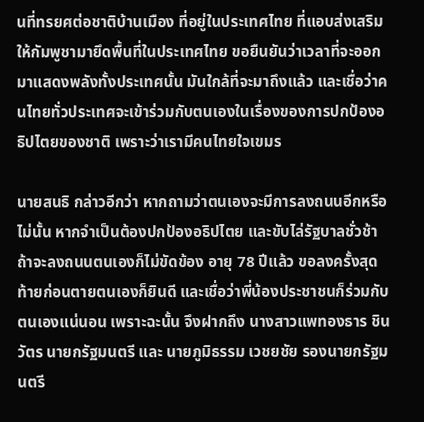นที่ทรยศต่อชาติบ้านเมือง ที่อยู่ในประเทศไทย ที่แอบส่งเสริมให้กัมพูชามายึดพื้นที่ในประเทศไทย ขอยืนยันว่าเวลาที่จะออกมาแสดงพลังทั้งประเทศนั้น มันใกล้ที่จะมาถึงแล้ว และเชื่อว่าคนไทยทั่วประเทศจะเข้าร่วมกับตนเองในเรื่องของการปกป้องอธิปไตยของชาติ เพราะว่าเรามีคนไทยใจเขมร

นายสนธิ กล่าวอีกว่า หากถามว่าตนเองจะมีการลงถนนอีกหรือไม่นั้น หากจำเป็นต้องปกป้องอธิปไตย และขับไล่รัฐบาลชั่วช้าถ้าจะลงถนนตนเองก็ไม่ขัดข้อง อายุ 78 ปีแล้ว ขอลงครั้งสุดท้ายก่อนตายตนเองก็ยินดี และเชื่อว่าพี่น้องประชาชนก็ร่วมกับตนเองแน่นอน เพราะฉะนั้น จึงฝากถึง นางสาวแพทองธาร ชินวัตร นายกรัฐมนตรี และ นายภูมิธรรม เวชยชัย รองนายกรัฐมนตรี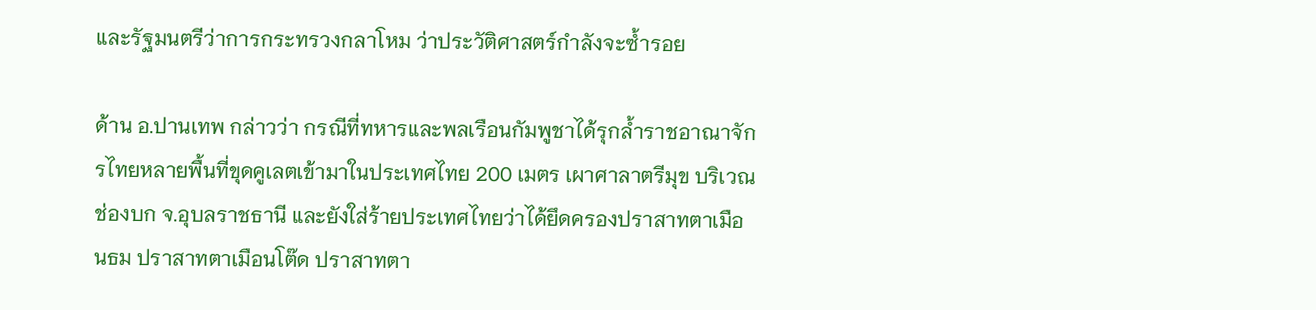และรัฐมนตรีว่าการกระทรวงกลาโหม ว่าประวัติศาสตร์กำลังจะซ้ำรอย

ด้าน อ.ปานเทพ กล่าวว่า กรณีที่ทหารและพลเรือนกัมพูชาได้รุกล้ำราชอาณาจักรไทยหลายพื้นที่ขุดคูเลตเข้ามาในประเทศไทย 200 เมตร เผาศาลาตรีมุข บริเวณช่องบก จ.อุบลราชธานี และยังใส่ร้ายประเทศไทยว่าได้ยึดครองปราสาทตาเมือนธม ปราสาทตาเมือนโต๊ด ปราสาทตา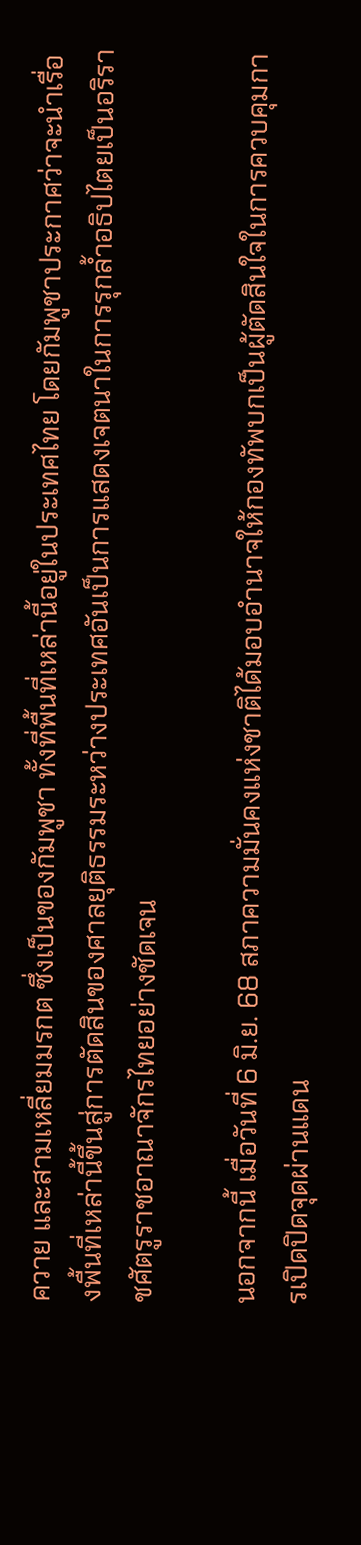ควาย และสามเหลี่ยมมรกต ซึ่งเป็นของกัมพูชา ทั้งที่พื้นที่เหล่านี้อยู่ในประเทศไทย โดยกัมพูชาประกาศว่าจะนำเรื่องพื้นที่เหล่านี้ขึ้นสู่การตัดสินของศาลยุติธรรมระหว่างประเทศอันเป็นการแสดงเจตนาในการรุกล้ำอธิปไตยเป็นอริราชศัตรูราชอาณาจักรไทยอย่างชัดเจน

นอกจากนี้ เมื่อวันที่ 6 มิ.ย. 68 สภาความมั่นคงแห่งชาติได้มอบอำนาจให้กองทัพบกเป็นผู้ตัดสินใจในการควบคุมการเปิดปิดจุดผ่านแดน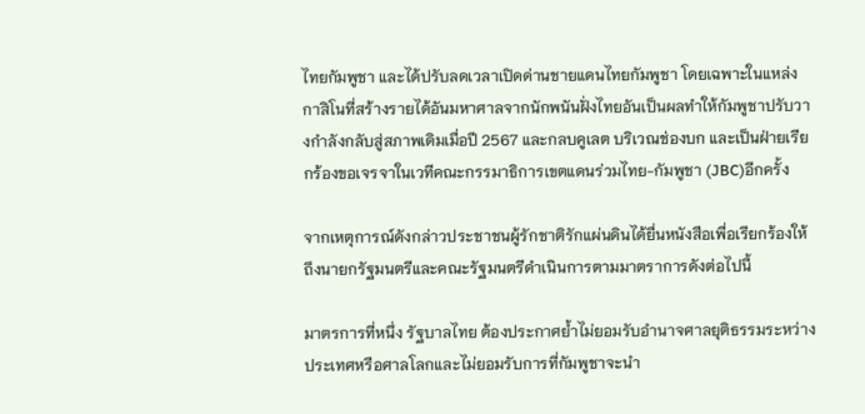ไทยกัมพูชา และได้ปรับลดเวลาเปิดด่านชายแดนไทยกัมพูชา โดยเฉพาะในแหล่งกาสิโนที่สร้างรายได้อันมหาศาลจากนักพนันฝั่งไทยอันเป็นผลทำให้กัมพูชาปรับวางกำลังกลับสู่สภาพเดิมเมื่อปี 2567 และกลบคูเลต บริเวณช่องบก และเป็นฝ่ายเรียกร้องขอเจรจาในเวทีคณะกรรมาธิการเขตแดนร่วมไทย-กัมพูชา (JBC)อีกครั้ง

จากเหตุการณ์ดังกล่าวประชาชนผู้รักชาติรักแผ่นดินได้ยื่นหนังสือเพื่อเรียกร้องให้ถึงนายกรัฐมนตรีและคณะรัฐมนตรีดำเนินการตามมาตราการดังต่อไปนี้

มาตรการที่หนึ่ง รัฐบาลไทย ต้องประกาศย้ำไม่ยอมรับอำนาจศาลยุติธรรมระหว่างประเทศหรือศาลโลกและไม่ยอมรับการที่กัมพูชาจะนำ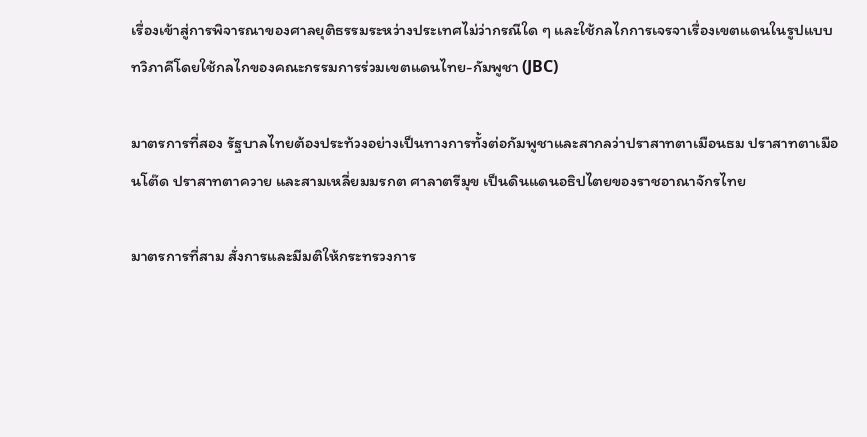เรื่องเข้าสู่การพิจารณาของศาลยุติธรรมระหว่างประเทศไม่ว่ากรณีใด ๆ และใช้กลไกการเจรจาเรื่องเขตแดนในรูปแบบทวิภาคีโดยใช้กลไกของคณะกรรมการร่วมเขตแดนไทย-กัมพูชา (JBC)

มาตรการที่สอง รัฐบาลไทยต้องประท้วงอย่างเป็นทางการทั้งต่อกัมพูชาและสากลว่าปราสาทตาเมือนธม ปราสาทตาเมือนโต๊ด ปราสาทตาควาย และสามเหลี่ยมมรกต ศาลาตรีมุข เป็นดินแดนอธิปไตยของราชอาณาจักรไทย

มาตรการที่สาม สั่งการและมีมติให้กระทรวงการ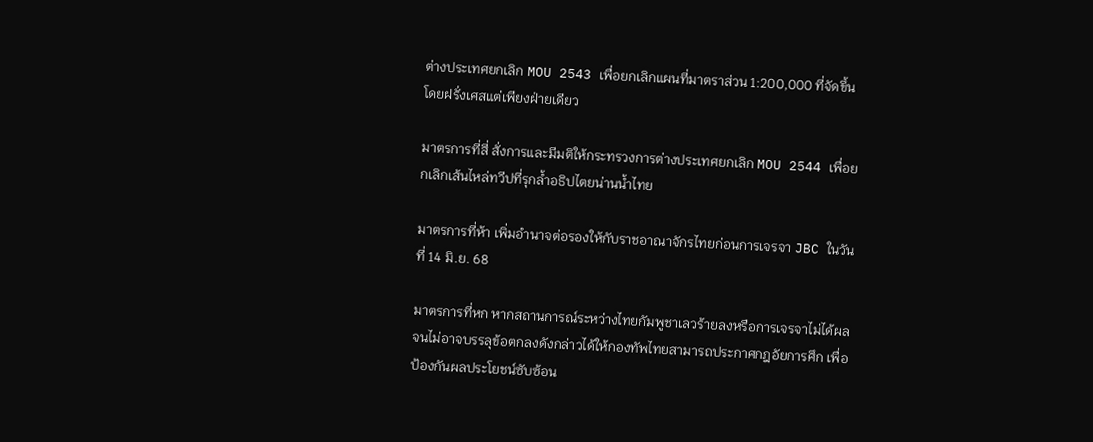ต่างประเทศยกเลิก MOU 2543 เพื่อยกเลิกแผนที่มาตราส่วน 1:200,000 ที่จัดขึ้นโดยฝรั่งเศสแต่เพียงฝ่ายเดียว

มาตรการที่สี่ สั่งการและมีมติให้กระทรวงการต่างประเทศยกเลิก MOU 2544 เพื่อยกเลิกเส้นไหล่ทวีปที่รุกล้ำอธิปไตยน่านน้ำไทย

มาตรการที่ห้า เพิ่มอำนาจต่อรองให้กับราชอาณาจักรไทยก่อนการเจรจา JBC ในวันที่ 14 มิ.ย. 68

มาตรการที่หก หากสถานการณ์ระหว่างไทยกัมพูชาเลวร้ายลงหรือการเจรจาไม่ได้ผลจนไม่อาจบรรลุข้อตกลงดังกล่าวได้ให้กองทัพไทยสามารถประกาศกฎอัยการศึก เพื่อป้องกันผลประโยชน์ซับซ้อน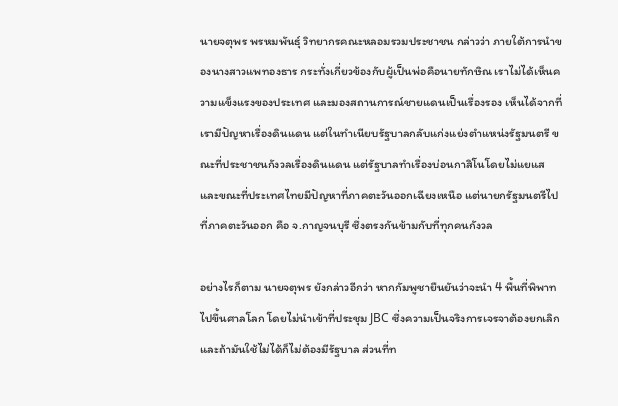นายจตุพร พรหมพันธุ์ วิทยากรคณะหลอมรวมประชาชน กล่าวว่า ภายใต้การนำของนางสาวแพทองธาร กระทั่งเกี่ยวข้องกับผู้เป็นพ่อคือนายทักษิณ เราไม่ได้เห็นความแข็งแรงของประเทศ และมองสถานการณ์ชายแดนเป็นเรื่องรอง เห็นได้จากที่เรามีปัญหาเรื่องดินแดน แต่ในทำเนียบรัฐบาลกลับแก่งแย่งตำแหน่งรัฐมนตรี ขณะที่ประชาชนกังวลเรื่องดินแดน แต่รัฐบาลทำเรื่องบ่อนกาสิโนโดยไม่แยแส และขณะที่ประเทศไทยมีปัญหาที่ภาคตะวันออกเฉียงเหนือ แต่นายกรัฐมนตรีไปที่ภาคตะวันออก คือ จ.กาญจนบุรี ซึ่งตรงกันข้ามกับที่ทุกคนกังวล

อย่างไรก็ตาม นายจตุพร ยังกล่าวอีกว่า หากกัมพูชายืนยันว่าจะนำ 4 พื้นที่พิพาทไปขึ้นศาลโลก โดยไม่นำเข้าที่ประชุม JBC ซึ่งความเป็นจริงการเจรจาต้องยกเลิก และถ้ามันใช้ไม่ได้ก็ไม่ต้องมีรัฐบาล ส่วนที่ท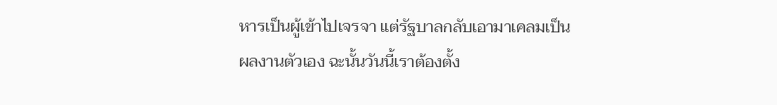หารเป็นผู้เข้าไปเจรจา แต่รัฐบาลกลับเอามาเคลมเป็นผลงานตัวเอง ฉะนั้นวันนี้เราต้องตั้ง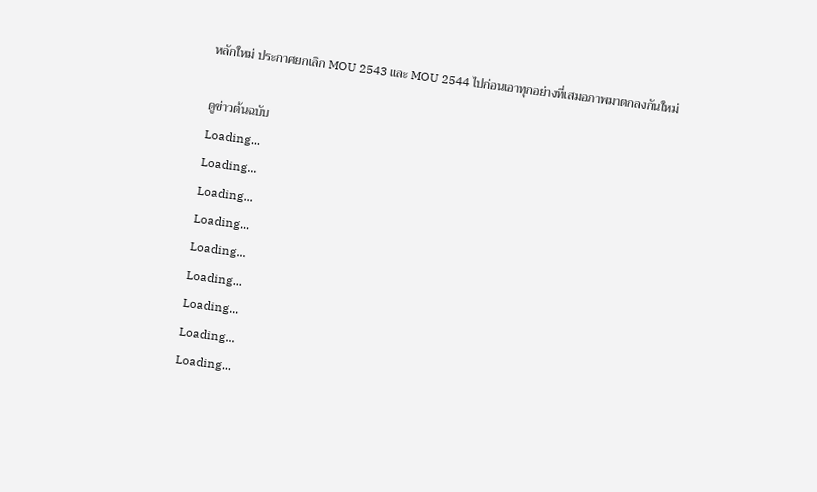หลักใหม่ ประกาศยกเลิก MOU 2543 และ MOU 2544 ไปก่อนเอาทุกอย่างที่เสมอภาพมาตกลงกันใหม่

ดูข่าวต้นฉบับ
Loading...
Loading...
Loading...
Loading...
Loading...
Loading...
Loading...
Loading...
Loading...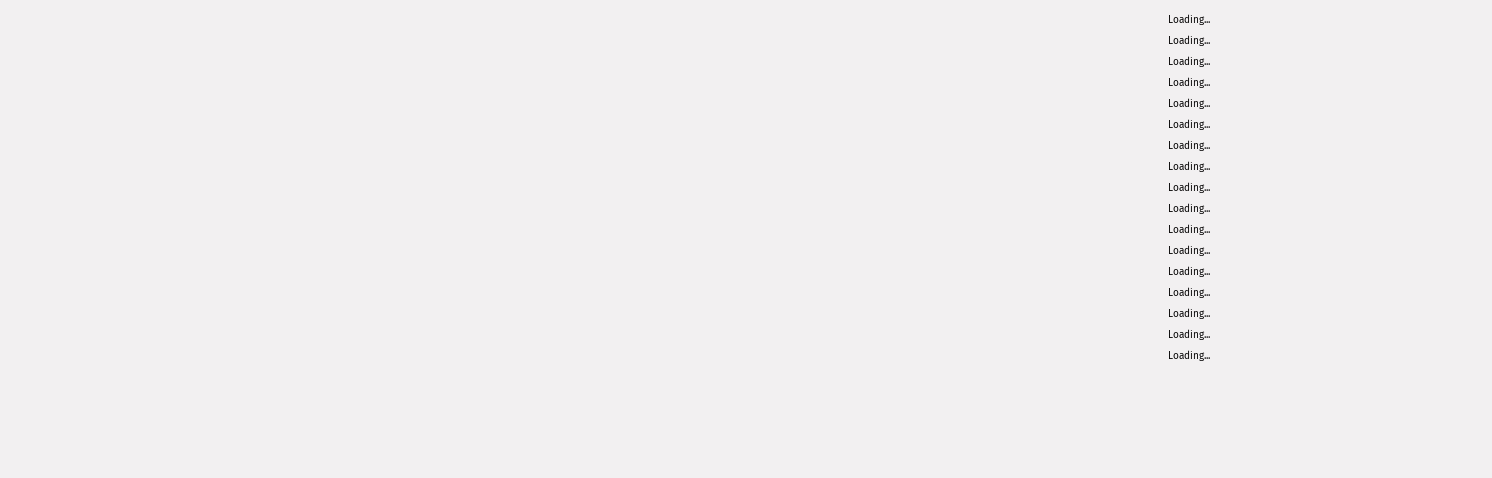Loading...
Loading...
Loading...
Loading...
Loading...
Loading...
Loading...
Loading...
Loading...
Loading...
Loading...
Loading...
Loading...
Loading...
Loading...
Loading...
Loading...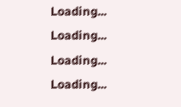Loading...
Loading...
Loading...
Loading...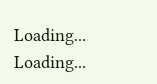Loading...
Loading...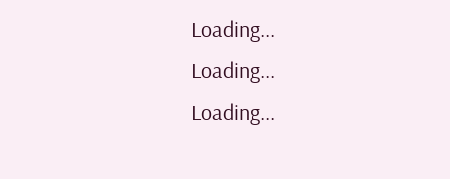Loading...
Loading...
Loading...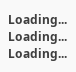Loading...
Loading...
Loading...